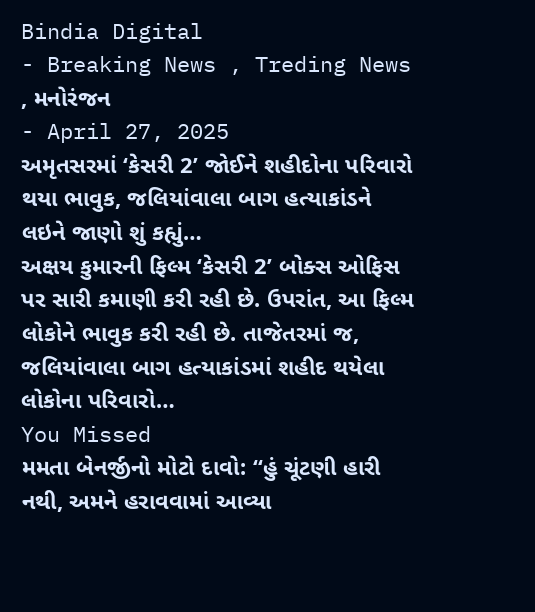Bindia Digital
- Breaking News , Treding News , મનોરંજન
- April 27, 2025
અમૃતસરમાં ‘કેસરી 2’ જોઈને શહીદોના પરિવારો થયા ભાવુક, જલિયાંવાલા બાગ હત્યાકાંડને લઇને જાણો શું કહ્યું…
અક્ષય કુમારની ફિલ્મ ‘કેસરી 2’ બોક્સ ઓફિસ પર સારી કમાણી કરી રહી છે. ઉપરાંત, આ ફિલ્મ લોકોને ભાવુક કરી રહી છે. તાજેતરમાં જ, જલિયાંવાલા બાગ હત્યાકાંડમાં શહીદ થયેલા લોકોના પરિવારો…
You Missed
મમતા બેનર્જીનો મોટો દાવો: “હું ચૂંટણી હારી નથી, અમને હરાવવામાં આવ્યા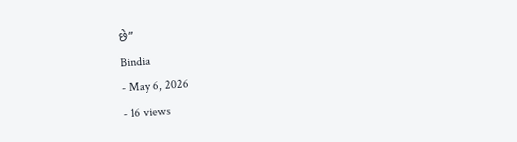છે”
Bindia
- May 6, 2026
- 16 views